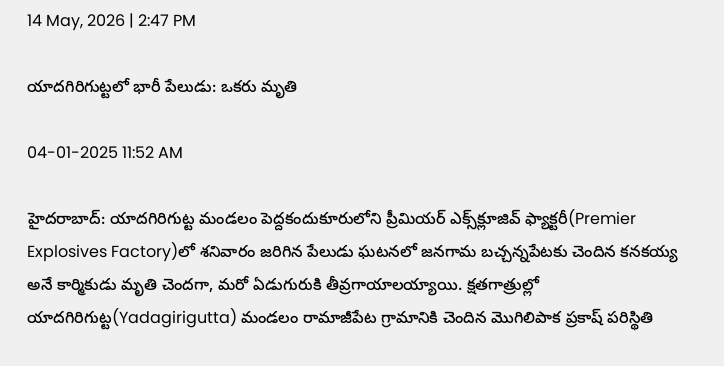14 May, 2026 | 2:47 PM

యాదగిరిగుట్టలో భారీ పేలుడు: ఒకరు మృతి

04-01-2025 11:52 AM

హైదరాబాద్: యాదగిరిగుట్ట మండలం పెద్దకందుకూరులోని ప్రీమియర్ ఎక్స్‌క్లూజివ్ ఫ్యాక్టరీ(Premier Explosives Factory)లో శనివారం జరిగిన పేలుడు ఘటనలో జనగామ బచ్చన్నపేటకు చెందిన కనకయ్య అనే కార్మికుడు మృతి చెందగా, మరో ఏడుగురుకి తీవ్రగాయాలయ్యాయి. క్షతగాత్రుల్లో యాదగిరిగుట్ట(Yadagirigutta) మండలం రామాజీపేట గ్రామానికి చెందిన మొగిలిపాక ప్రకాష్ పరిస్థితి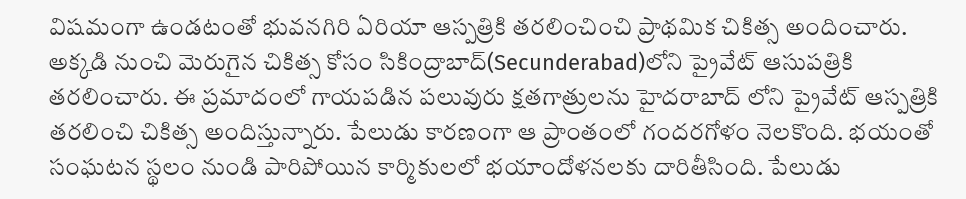విషమంగా ఉండటంతో భువనగిరి ఏరియా ఆస్పత్రికి తరలించించి ప్రాథమిక చికిత్స అందించారు. అక్కడి నుంచి మెరుగైన చికిత్స కోసం సికింద్రాబాద్(Secunderabad)లోని ప్రైవేట్ ఆసుపత్రికి తరలించారు. ఈ ప్రమాదంలో గాయపడిన పలువురు క్షతగాత్రులను హైదరాబాద్ లోని ప్రైవేట్ ఆస్పత్రికి తరలించి చికిత్స అందిస్తున్నారు. పేలుడు కారణంగా ఆ ప్రాంతంలో గందరగోళం నెలకొంది. భయంతో సంఘటన స్థలం నుండి పారిపోయిన కార్మికులలో భయాందోళనలకు దారితీసింది. పేలుడు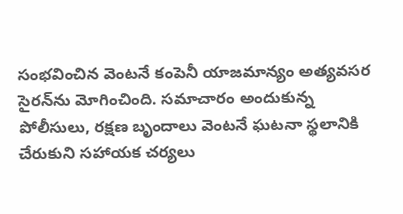సంభవించిన వెంటనే కంపెనీ యాజమాన్యం అత్యవసర సైరన్‌ను మోగించింది. సమాచారం అందుకున్న పోలీసులు, రక్షణ బృందాలు వెంటనే ఘటనా స్థలానికి చేరుకుని సహాయక చర్యలు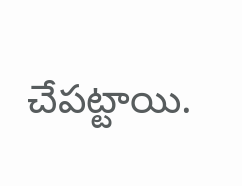చేపట్టాయి.